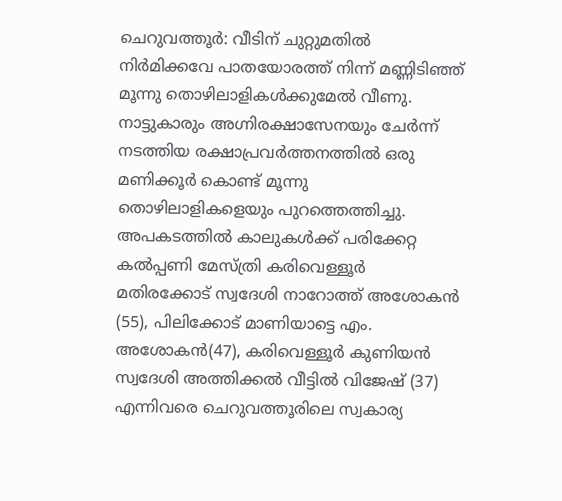ചെറുവത്തൂർ: വീടിന് ചുറ്റുമതിൽ നിർമിക്കവേ പാതയോരത്ത് നിന്ന് മണ്ണിടിഞ്ഞ് മൂന്നു തൊഴിലാളികൾക്കുമേൽ വീണു. നാട്ടുകാരും അഗ്നിരക്ഷാസേനയും ചേർന്ന് നടത്തിയ രക്ഷാപ്രവർത്തനത്തിൽ ഒരു മണിക്കൂർ കൊണ്ട് മൂന്നു തൊഴിലാളികളെയും പുറത്തെത്തിച്ചു. അപകടത്തിൽ കാലുകൾക്ക് പരിക്കേറ്റ കൽപ്പണി മേസ്ത്രി കരിവെള്ളൂർ മതിരക്കോട് സ്വദേശി നാറോത്ത് അശോകൻ (55), പിലിക്കോട് മാണിയാട്ടെ എം. അശോകൻ(47), കരിവെള്ളൂർ കുണിയൻ സ്വദേശി അത്തിക്കൽ വീട്ടിൽ വിജേഷ് (37) എന്നിവരെ ചെറുവത്തൂരിലെ സ്വകാര്യ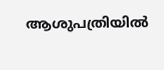ആശുപത്രിയിൽ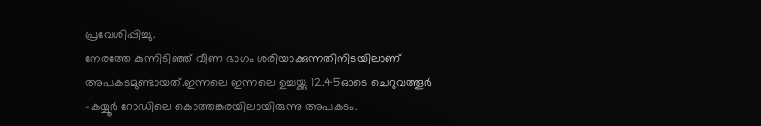പ്രവേശിപ്പിച്ചു.
നേരത്തേ കുന്നിടിഞ്ഞ് വീണ ഭാഗം ശരിയാക്കുന്നതിനിടയിലാണ് അപകടമുണ്ടായത്.ഇന്നലെ ഇന്നലെ ഉച്ചയ്ക്കു 12.45ഓടെ ചെറുവത്തൂർ -കയ്യൂർ റോഡിലെ കൊത്തങ്കരയിലായിരുന്നു അപകടം.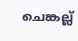ചെങ്കല്ല്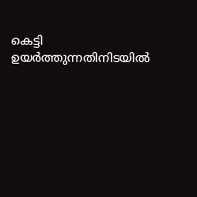കെട്ടി ഉയർത്തുന്നതിനിടയിൽ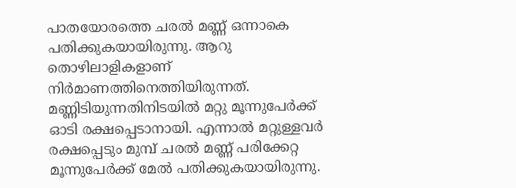പാതയോരത്തെ ചരൽ മണ്ണ് ഒന്നാകെ പതിക്കുകയായിരുന്നു. ആറു തൊഴിലാളികളാണ് നിർമാണത്തിനെത്തിയിരുന്നത്. മണ്ണിടിയുന്നതിനിടയിൽ മറ്റു മൂന്നുപേർക്ക് ഓടി രക്ഷപ്പെടാനായി. എന്നാൽ മറ്റുള്ളവർ രക്ഷപ്പെടും മുമ്പ് ചരൽ മണ്ണ് പരിക്കേറ്റ മൂന്നുപേർക്ക് മേൽ പതിക്കുകയായിരുന്നു.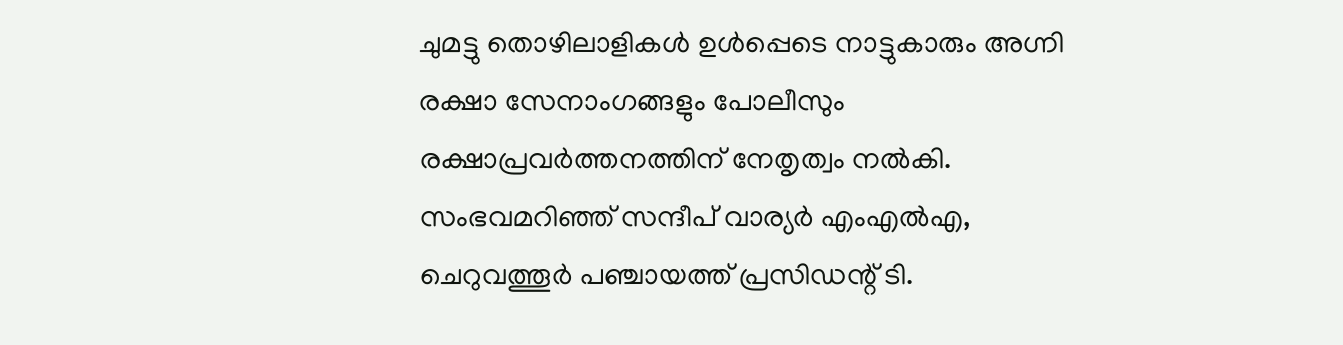ചുമട്ടു തൊഴിലാളികൾ ഉൾപ്പെടെ നാട്ടുകാരും അഗ്നി രക്ഷാ സേനാംഗങ്ങളും പോലീസും രക്ഷാപ്രവർത്തനത്തിന് നേതൃത്വം നൽകി. സംഭവമറിഞ്ഞ് സന്ദീപ് വാര്യർ എംഎൽഎ, ചെറുവത്തൂർ പഞ്ചായത്ത് പ്രസിഡന്റ് ടി.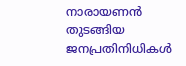നാരായണൻ തുടങ്ങിയ ജനപ്രതിനിധികൾ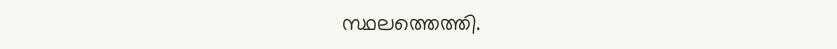സ്ഥലത്തെത്തി.